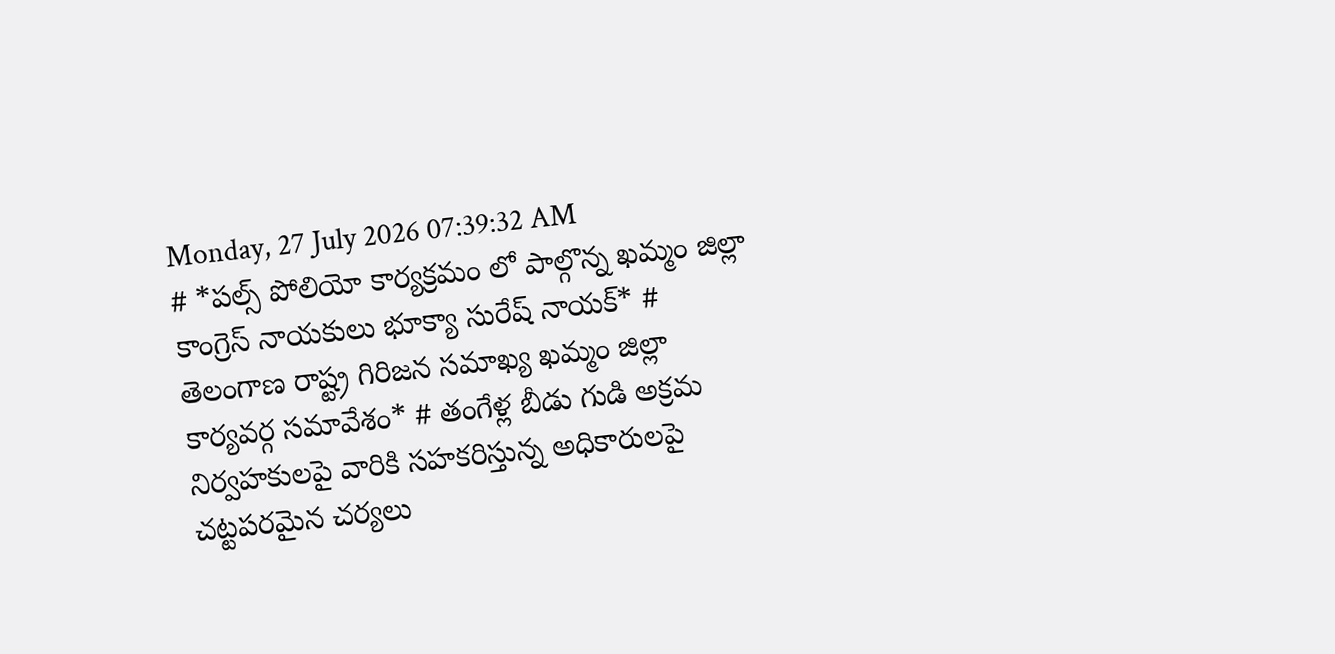Monday, 27 July 2026 07:39:32 AM
# *పల్స్ పోలియో కార్యక్రమం లో పాల్గొన్న ఖమ్మం జిల్లా కాంగ్రెస్ నాయకులు భూక్యా సురేష్ నాయక్* # తెలంగాణ రాష్ట్ర గిరిజన సమాఖ్య ఖమ్మం జిల్లా కార్యవర్గ సమావేశం* # తంగేళ్ల బీడు గుడి అక్రమ నిర్వహకులపై వారికి సహకరిస్తున్న అధికారులపై చట్టపరమైన చర్యలు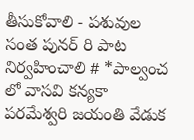తీసుకోవాలి - పశువుల సంత పునర్ రి పాట నిర్వహించాలి # *పాల్వంచ లో వాసవి కన్యకా పరమేశ్వరి జయంతి వేడుక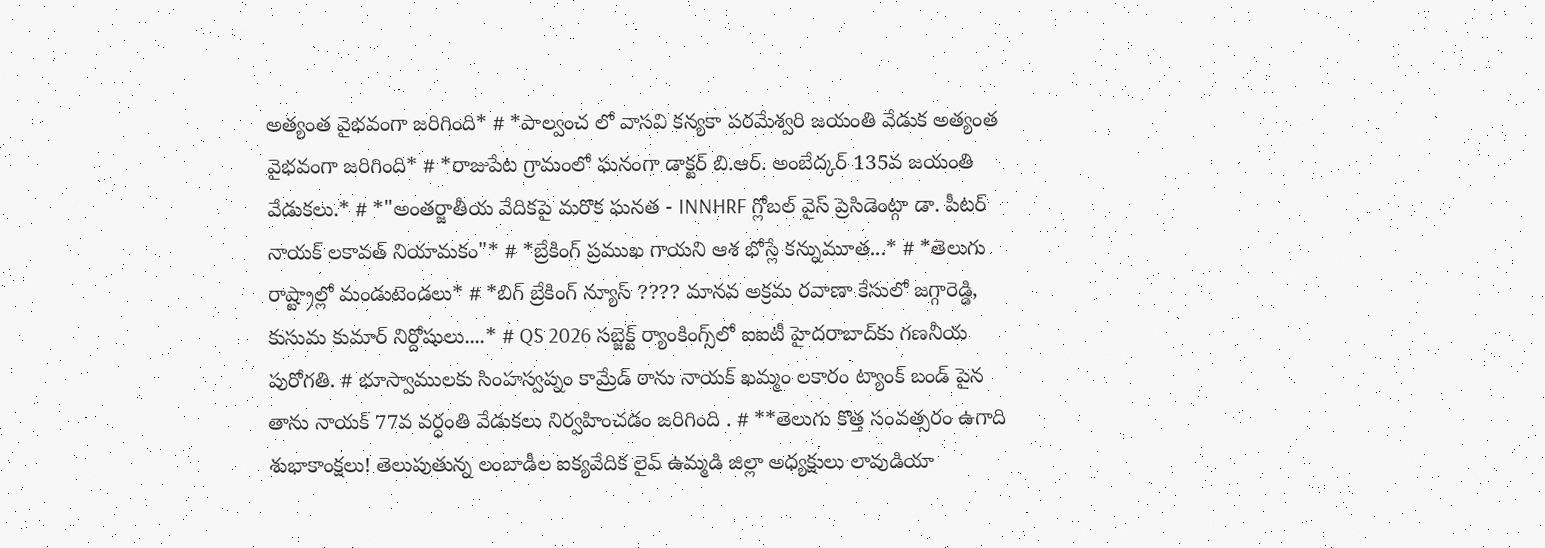అత్యంత వైభవంగా జరిగింది* # *పాల్వంచ లో వాసవి కన్యకా పరమేశ్వరి జయంతి వేడుక అత్యంత వైభవంగా జరిగింది* # *రాజుపేట గ్రామంలో ఘనంగా డాక్టర్ బి.ఆర్. అంబేద్కర్ 135వ జయంతి వేడుకలు.* # *"అంతర్జాతీయ వేదికపై మరొక ఘనత - INNHRF గ్లోబల్ వైస్ ప్రెసిడెంట్గా డా. పీటర్ నాయక్ లకావత్ నియామకం"* # *బ్రేకింగ్ ప్రముఖ గాయని ఆశ భోస్లే కన్నుమూత...* # *తెలుగు రాష్ట్రాల్లో మండుటెండలు* # *బిగ్ బ్రేకింగ్ న్యూస్ ???? మానవ అక్రమ రవాణా కేసులో జగ్గారెడ్డి, కుసుమ కుమార్ నిర్దోషులు....* # QS 2026 సబ్జెక్ట్ ర్యాంకింగ్స్‌లో ఐఐటీ హైదరాబాద్‌కు గణనీయ పురోగతి. # భూస్వాములకు సింహస్వప్నం కామ్రేడ్ ఠాను నాయక్ ఖమ్మం లకారం ట్యాంక్ బండ్ పైన తాను నాయక్ 77వ వర్ధంతి వేడుకలు నిర్వహించడం జరిగింది . # **తెలుగు కొత్త సంవత్సరం ఉగాది శుభాకాంక్షలు! తెలుపుతున్న లంబాడీల ఐక్యవేదిక లైవ్ ఉమ్మడి జిల్లా అధ్యక్షులు లావుడియా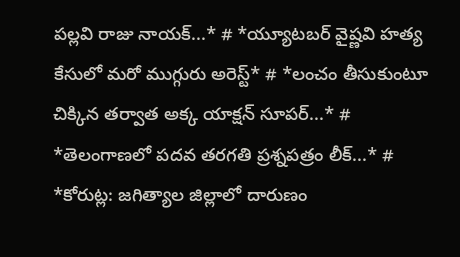పల్లవి రాజు నాయక్...* # *య్యూట‌బ‌ర్ వైష్ణ‌వి హ‌త్య కేసులో మ‌రో ముగ్గురు అరెస్ట్* # *లంచం తీసుకుంటూ చిక్కిన తర్వాత అక్క యాక్షన్ సూపర్...* # *తెలంగాణలో పదవ తరగతి ప్రశ్నపత్రం లీక్...* # *కోరుట్ల: జగిత్యాల జిల్లాలో దారుణం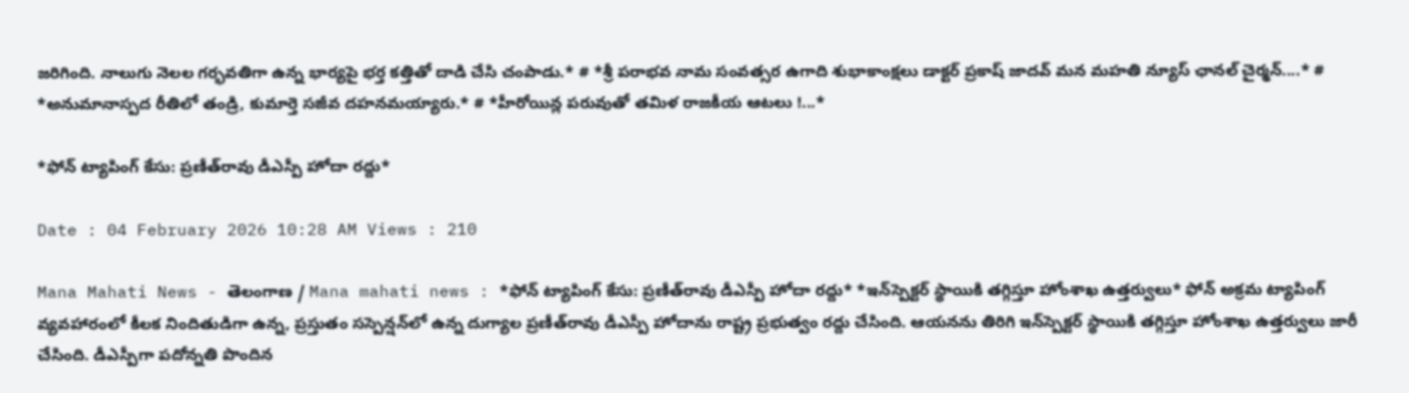జరిగింది. నాలుగు నెలల గర్భవతిగా ఉన్న భార్యపై భర్త కత్తితో దాడి చేసి చంపాడు.* # *శ్రీ పరాభవ నామ సంవత్సర ఉగాది శుభాకాంక్షలు డాక్టర్ ప్రకాష్ జాదవ్ మన మహతి న్యూస్ ఛానల్ చైర్మన్....* # *అనుమానాస్పద రీతిలో తండ్రి, కుమార్తె సజీవ దహనమయ్యారు.* # *హీరోయిన్ల పరువుతో తమిళ రాజకీయ ఆటలు !...*

*ఫోన్ ట్యాపింగ్ కేసు: ప్రణీత్‌రావు డీఎస్పీ హోదా రద్దు*

Date : 04 February 2026 10:28 AM Views : 210

Mana Mahati News - తెలంగాణ / Mana mahati news : *ఫోన్ ట్యాపింగ్ కేసు: ప్రణీత్‌రావు డీఎస్పీ హోదా రద్దు* *ఇన్‌స్పెక్టర్ స్థాయికి తగ్గిస్తూ హోంశాఖ ఉత్తర్వులు* ఫోన్ అక్రమ ట్యాపింగ్ వ్యవహారంలో కీలక నిందితుడిగా ఉన్న, ప్రస్తుతం సస్పెన్షన్‌లో ఉన్న దుగ్యాల ప్రణీత్‌రావు డీఎస్పీ హోదాను రాష్ట్ర ప్రభుత్వం రద్దు చేసింది. ఆయనను తిరిగి ఇన్‌స్పెక్టర్ స్థాయికి తగ్గిస్తూ హోంశాఖ ఉత్తర్వులు జారీ చేసింది. డీఎస్పీగా పదోన్నతి పొందిన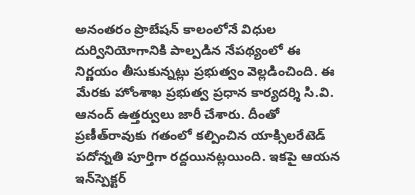అనంతరం ప్రొబేషన్ కాలంలోనే విధుల దుర్వినియోగానికి పాల్పడిన నేపథ్యంలో ఈ నిర్ణయం తీసుకున్నట్లు ప్రభుత్వం వెల్లడించింది. ఈ మేరకు హోంశాఖ ప్రభుత్వ ప్రధాన కార్యదర్శి సి.వి. ఆనంద్ ఉత్తర్వులు జారీ చేశారు. దీంతో ప్రణీత్‌రావుకు గతంలో కల్పించిన యాక్సిలరేటెడ్ పదోన్నతి పూర్తిగా రద్దయినట్లయింది. ఇకపై ఆయన ఇన్‌స్పెక్టర్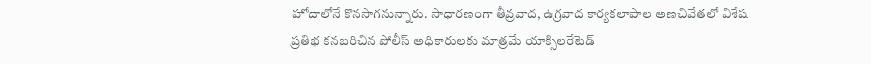హోదాలోనే కొనసాగనున్నారు. సాధారణంగా తీవ్రవాద, ఉగ్రవాద కార్యకలాపాల అణచివేతలో విశేష ప్రతిభ కనబరిచిన పోలీస్ అధికారులకు మాత్రమే యాక్సిలరేటెడ్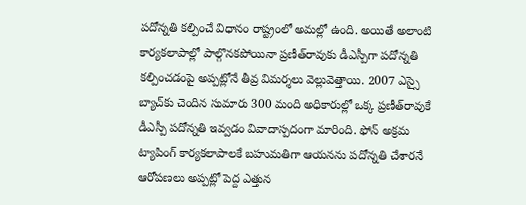పదోన్నతి కల్పించే విధానం రాష్ట్రంలో అమల్లో ఉంది. అయితే అలాంటి కార్యకలాపాల్లో పాల్గొనకపోయినా ప్రణీత్‌రావుకు డీఎస్పీగా పదోన్నతి కల్పించడంపై అప్పట్లోనే తీవ్ర విమర్శలు వెల్లువెత్తాయి. 2007 ఎస్సై బ్యాచ్‌కు చెందిన సుమారు 300 మంది అధికారుల్లో ఒక్క ప్రణీత్‌రావుకే డీఎస్పీ పదోన్నతి ఇవ్వడం వివాదాస్పదంగా మారింది. ఫోన్ అక్రమ ట్యాపింగ్ కార్యకలాపాలకే బహుమతిగా ఆయనను పదోన్నతి చేశారనే ఆరోపణలు అప్పట్లో పెద్ద ఎత్తున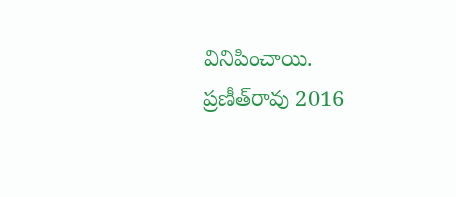వినిపించాయి. ప్రణీత్‌రావు 2016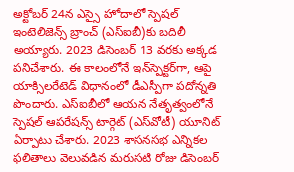అక్టోబర్ 24న ఎస్సై హోదాలో స్పెషల్ ఇంటెలిజెన్స్ బ్రాంచ్ (ఎస్‌ఐబీ)కు బదిలీ అయ్యారు. 2023 డిసెంబర్ 13 వరకు అక్కడ పనిచేశారు. ఈ కాలంలోనే ఇన్‌స్పెక్టర్‌గా, ఆపై యాక్సిలరేటెడ్ విధానంలో డీఎస్పీగా పదోన్నతి పొందారు. ఎస్‌ఐబీలో ఆయన నేతృత్వంలోనే స్పెషల్ ఆపరేషన్స్ టార్గెట్ (ఎస్‌వోటీ) యూనిట్ ఏర్పాటు చేశారు. 2023 శాసనసభ ఎన్నికల ఫలితాలు వెలువడిన మరుసటి రోజు డిసెంబర్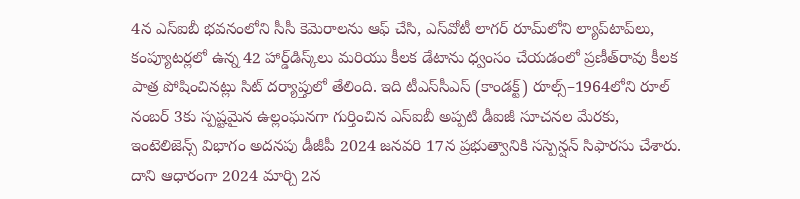4న ఎస్‌ఐబీ భవనంలోని సీసీ కెమెరాలను ఆఫ్ చేసి, ఎస్‌వోటీ లాగర్ రూమ్‌లోని ల్యాప్‌టాప్‌లు, కంప్యూటర్లలో ఉన్న 42 హార్డ్‌డిస్క్‌లు మరియు కీలక డేటాను ధ్వంసం చేయడంలో ప్రణీత్‌రావు కీలక పాత్ర పోషించినట్లు సిట్ దర్యాప్తులో తేలింది. ఇది టీఎస్‌సీఎస్ (కాండక్ట్) రూల్స్–1964లోని రూల్ నంబర్ 3కు స్పష్టమైన ఉల్లంఘనగా గుర్తించిన ఎస్‌ఐబీ అప్పటి డీఐజీ సూచనల మేరకు, ఇంటెలిజెన్స్ విభాగం అదనపు డీజీపీ 2024 జనవరి 17న ప్రభుత్వానికి సస్పెన్షన్ సిఫారసు చేశారు. దాని ఆధారంగా 2024 మార్చి 2న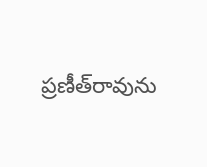ప్రణీత్‌రావును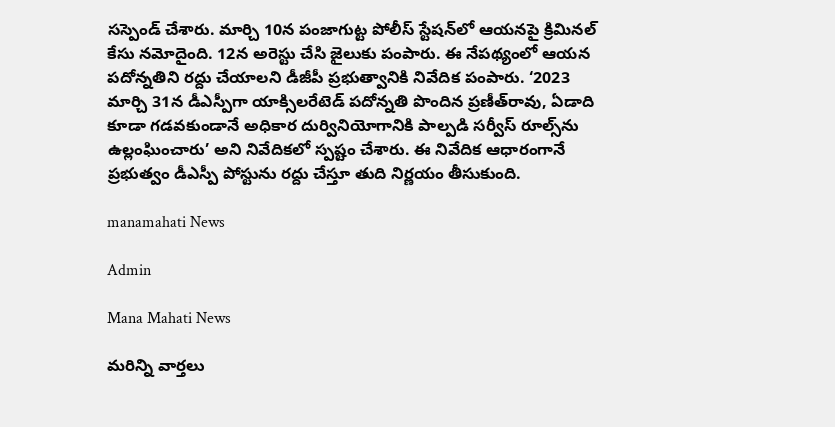సస్పెండ్ చేశారు. మార్చి 10న పంజాగుట్ట పోలీస్ స్టేషన్‌లో ఆయనపై క్రిమినల్ కేసు నమోదైంది. 12న అరెస్టు చేసి జైలుకు పంపారు. ఈ నేపథ్యంలో ఆయన పదోన్నతిని రద్దు చేయాలని డీజీపీ ప్రభుత్వానికి నివేదిక పంపారు. ‘2023 మార్చి 31న డీఎస్పీగా యాక్సిలరేటెడ్ పదోన్నతి పొందిన ప్రణీత్‌రావు, ఏడాది కూడా గడవకుండానే అధికార దుర్వినియోగానికి పాల్పడి సర్వీస్ రూల్స్‌ను ఉల్లంఘించారు’ అని నివేదికలో స్పష్టం చేశారు. ఈ నివేదిక ఆధారంగానే ప్రభుత్వం డీఎస్పీ పోస్టును రద్దు చేస్తూ తుది నిర్ణయం తీసుకుంది.

manamahati News

Admin

Mana Mahati News

మరిన్ని వార్తలు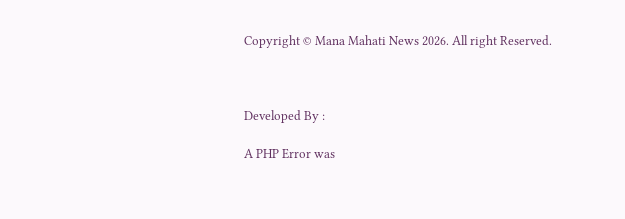Copyright © Mana Mahati News 2026. All right Reserved.



Developed By :

A PHP Error was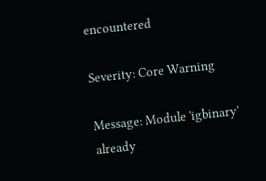encountered

Severity: Core Warning

Message: Module 'igbinary' already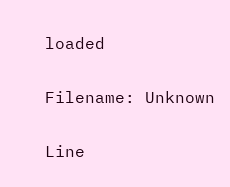loaded

Filename: Unknown

Line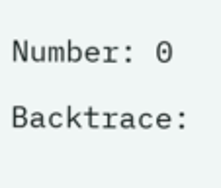Number: 0

Backtrace: